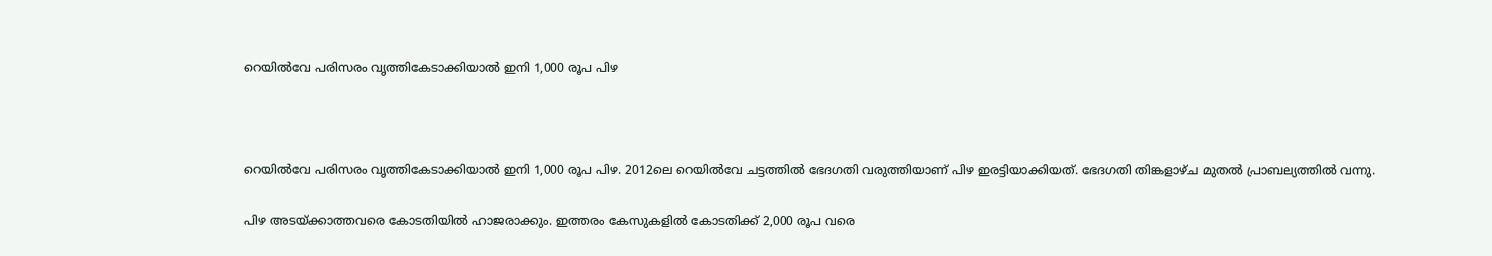റെയിൽവേ പരിസരം വൃത്തികേടാക്കിയാൽ ഇനി 1,000 രൂപ പിഴ



റെയിൽവേ പരിസരം വൃത്തികേടാക്കിയാൽ ഇനി 1,000 രൂപ പിഴ. 2012ലെ റെയിൽവേ ചട്ടത്തിൽ ഭേദഗതി വരുത്തിയാണ് പിഴ ഇരട്ടിയാക്കിയത്. ഭേദഗതി തിങ്കളാഴ്ച മുതൽ പ്രാബല്യത്തിൽ വന്നു.

പിഴ അടയ്ക്കാത്തവരെ കോടതിയിൽ ഹാജരാക്കും. ഇത്തരം കേസുകളിൽ കോടതിക്ക് 2,000 രൂപ വരെ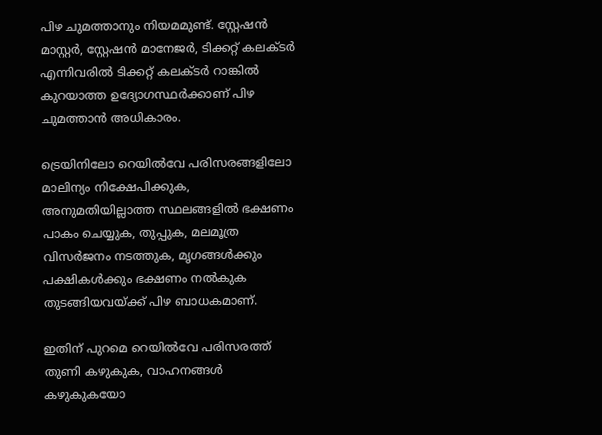പിഴ ചുമത്താനും നിയമമുണ്ട്. സ്റ്റേഷൻ മാസ്റ്റർ, സ്റ്റേഷൻ മാനേജർ, ടിക്കറ്റ് കലക്ടർ എന്നിവരിൽ ടിക്കറ്റ് കലക്ടർ റാങ്കിൽ കുറയാത്ത ഉദ്യോഗസ്ഥർക്കാണ് പിഴ ചുമത്താൻ അധികാരം.

ട്രെയിനിലോ റെയിൽവേ പരിസരങ്ങളിലോ മാലിന്യം നിക്ഷേപിക്കുക, അനുമതിയില്ലാത്ത സ്ഥലങ്ങളിൽ ഭക്ഷണം പാകം ചെയ്യുക, തുപ്പുക, മലമൂത്ര വിസർജനം നടത്തുക, മൃഗങ്ങൾക്കും പക്ഷികൾക്കും ഭക്ഷണം നൽകുക തുടങ്ങിയവയ്ക്ക് പിഴ ബാധകമാണ്.

ഇതിന് പുറമെ റെയിൽവേ പരിസരത്ത് തുണി കഴുകുക, വാഹനങ്ങൾ കഴുകുകയോ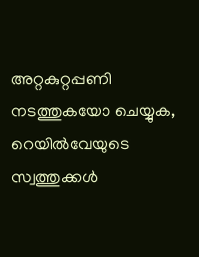അറ്റകുറ്റപ്പണി നടത്തുകയോ ചെയ്യുക, റെയിൽവേയുടെ സ്വത്തുക്കൾ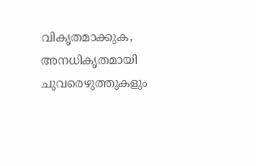വികൃതമാക്കുക, അനധികൃതമായി ചുവരെഴുത്തുകളും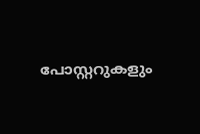പോസ്റ്ററുകളും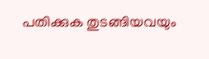പതിക്കുക തുടങ്ങിയവയും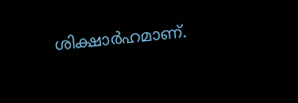ശിക്ഷാർഹമാണ്.